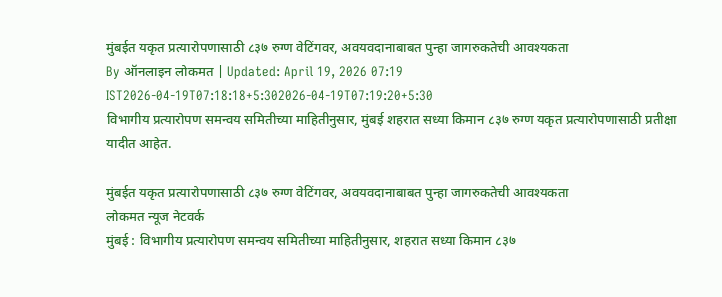मुंबईत यकृत प्रत्यारोपणासाठी ८३७ रुग्ण वेटिंगवर, अवयवदानाबाबत पुन्हा जागरुकतेची आवश्यकता
By ऑनलाइन लोकमत | Updated: April 19, 2026 07:19 IST2026-04-19T07:18:18+5:302026-04-19T07:19:20+5:30
विभागीय प्रत्यारोपण समन्वय समितीच्या माहितीनुसार, मुंबई शहरात सध्या किमान ८३७ रुग्ण यकृत प्रत्यारोपणासाठी प्रतीक्षा यादीत आहेत.

मुंबईत यकृत प्रत्यारोपणासाठी ८३७ रुग्ण वेटिंगवर, अवयवदानाबाबत पुन्हा जागरुकतेची आवश्यकता
लोकमत न्यूज नेटवर्क
मुंबई : विभागीय प्रत्यारोपण समन्वय समितीच्या माहितीनुसार, शहरात सध्या किमान ८३७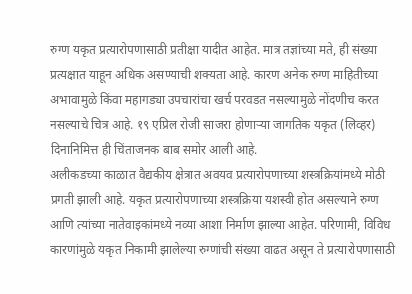रुग्ण यकृत प्रत्यारोपणासाठी प्रतीक्षा यादीत आहेत. मात्र तज्ञांच्या मते, ही संख्या प्रत्यक्षात याहून अधिक असण्याची शक्यता आहे. कारण अनेक रुग्ण माहितीच्या अभावामुळे किंवा महागड्या उपचारांचा खर्च परवडत नसल्यामुळे नोंदणीच करत नसल्याचे चित्र आहे. १९ एप्रिल रोजी साजरा होणाऱ्या जागतिक यकृत (लिव्हर) दिनानिमित्त ही चिंताजनक बाब समोर आली आहे.
अलीकडच्या काळात वैद्यकीय क्षेत्रात अवयव प्रत्यारोपणाच्या शस्त्रक्रियांमध्ये मोठी प्रगती झाली आहे. यकृत प्रत्यारोपणाच्या शस्त्रक्रिया यशस्वी होत असल्याने रुग्ण आणि त्यांच्या नातेवाइकांमध्ये नव्या आशा निर्माण झाल्या आहेत. परिणामी, विविध कारणांमुळे यकृत निकामी झालेल्या रुग्णांची संख्या वाढत असून ते प्रत्यारोपणासाठी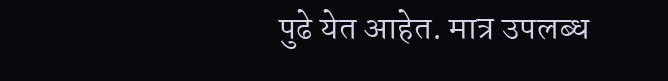पुढे येत आहेत. मात्र उपलब्ध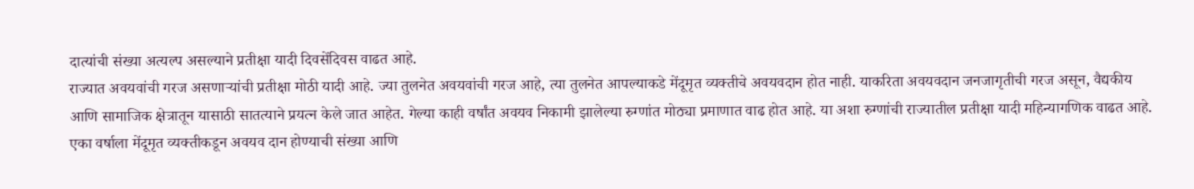दात्यांची संख्या अत्यल्प असल्याने प्रतीक्षा यादी दिवसेंदिवस वाढत आहे.
राज्यात अवयवांची गरज असणाऱ्यांची प्रतीक्षा मोठी यादी आहे. ज्या तुलनेत अवयवांची गरज आहे, त्या तुलनेत आपल्याकडे मेंदूमृत व्यक्तीचे अवयवदान होत नाही. याकरिता अवयवदान जनजागृतीची गरज असून, वैद्यकीय आणि सामाजिक क्षेत्रातून यासाठी सातत्याने प्रयत्न केले जात आहेत. गेल्या काही वर्षांत अवयव निकामी झालेल्या रुग्णांत मोठ्या प्रमाणात वाढ होत आहे. या अशा रुग्णांची राज्यातील प्रतीक्षा यादी महिन्यागणिक वाढत आहे. एका वर्षाला मेंदूमृत व्यक्तीकडून अवयव दान होण्याची संख्या आणि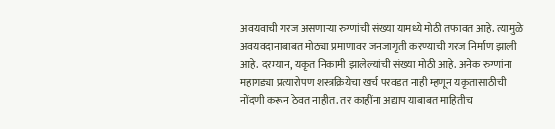अवयवाची गरज असणाऱ्या रुग्णांची संख्या यामध्ये मोठी तफावत आहे. त्यामुळे अवयवदानाबाबत मोठ्या प्रमाणावर जनजागृती करण्याची गरज निर्माण झाली आहे. दरम्यान, यकृत निकामी झालेल्यांची संख्या मोठी आहे. अनेक रुग्णांना महागड्या प्रत्यारोपण शस्त्रक्रियेचा खर्च परवडत नाही म्हणून यकृतासाठीची नोंदणी करून ठेवत नाहीत. तर काहींना अद्याप याबाबत माहितीच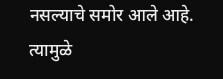नसल्याचे समोर आले आहे. त्यामुळे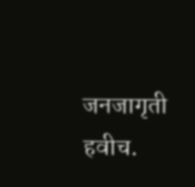जनजागृती हवीच.